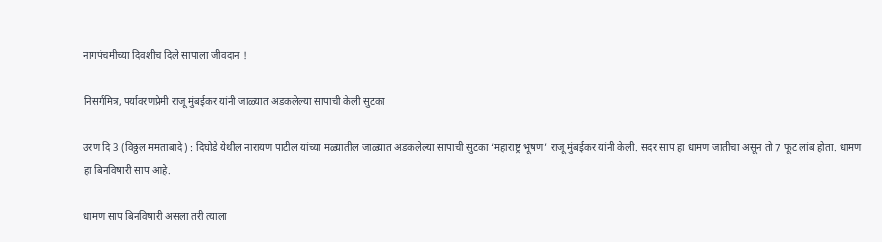नागपंचमीच्या दिवशीच दिले सापाला जीवदान !

निसर्गमित्र, पर्यावरणप्रेमी राजू मुंबईकर यांनी जाळ्यात अडकलेल्या सापाची केली सुटका

उरण दि 3 (विठ्ठल ममताबादे) : दिघोडे येथील नारायण पाटील यांच्या मळ्यातील जाळ्यात अडकलेल्या सापाची सुटका ‘महाराष्ट्र भूषण’ राजू मुंबईकर यांनी केली. सदर साप हा धामण जातीचा असून तो 7 फूट लांब होता. धामण हा बिनविषारी साप आहे.

धामण साप बिनविषारी असला तरी त्याला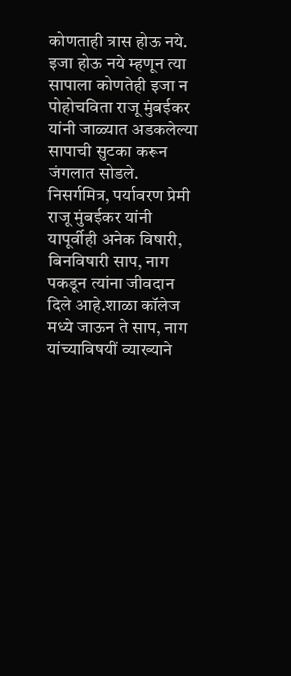कोणताही त्रास होऊ नये. इजा होऊ नये म्हणून त्या सापाला कोणतेही इजा न पोहोचविता राजू मुंबईकर यांनी जाळ्यात अडकलेल्या सापाची सुटका करून जंगलात सोडले. निसर्गमित्र, पर्यावरण प्रेमी राजू मुंबईकर यांनी यापूर्वीही अनेक विषारी, बिनविषारी साप, नाग पकडून त्यांना जीवदान दिले आहे.शाळा कॉलेज मध्ये जाऊन ते साप, नाग यांच्याविषयीं व्याख्याने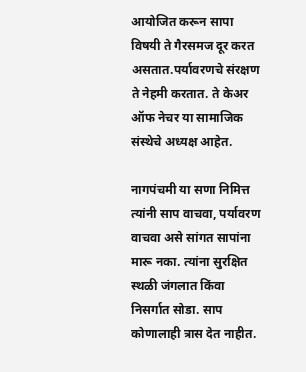आयोजित करून सापा विषयी ते गैरसमज दूर करत असतात.पर्यावरणचे संरक्षण ते नेहमी करतात. ते केअर ऑफ नेचर या सामाजिक संस्थेचे अध्यक्ष आहेत.

नागपंचमी या सणा निमित्त त्यांनी साप वाचवा, पर्यावरण वाचवा असे सांगत सापांना मारू नका. त्यांना सुरक्षित स्थळी जंगलात किंवा निसर्गात सोडा. साप कोणालाही त्रास देत नाहीत.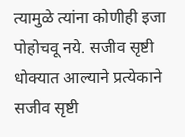त्यामुळे त्यांना कोणीही इजा पोहोचवू नये. सजीव सृष्टी धोक्यात आल्याने प्रत्येकाने सजीव सृष्टी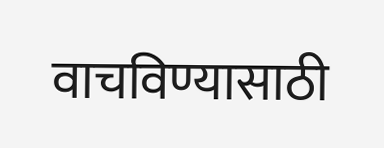वाचविण्यासाठी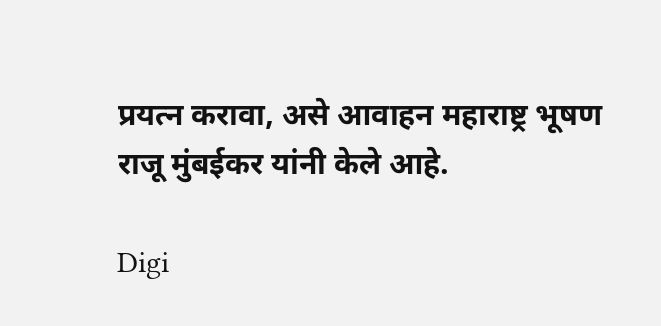प्रयत्न करावा, असे आवाहन महाराष्ट्र भूषण राजू मुंबईकर यांनी केले आहे.

Digi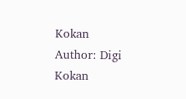Kokan
Author: Digi Kokan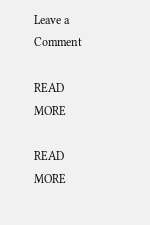Leave a Comment

READ MORE

READ MORE